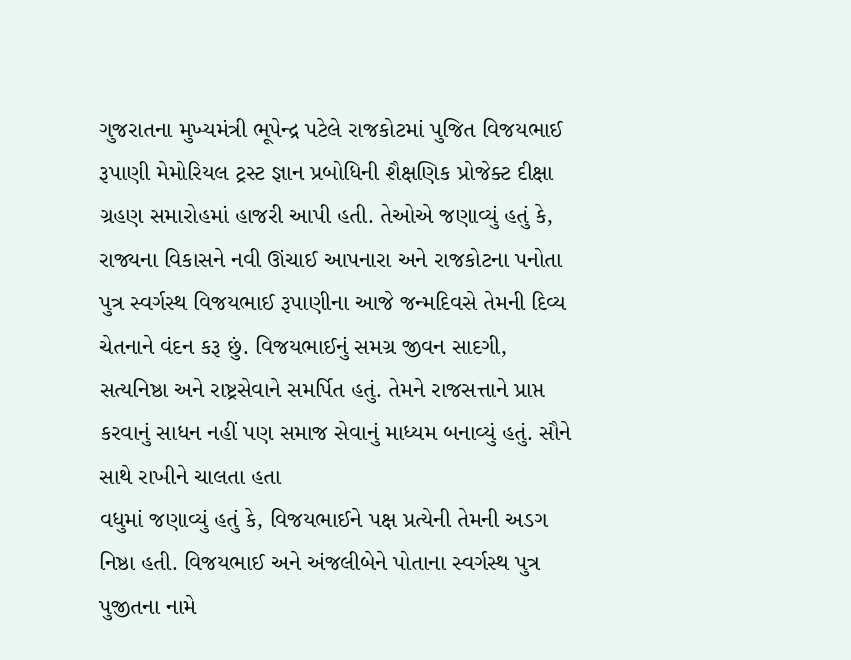ગુજરાતના મુખ્યમંત્રી ભૂપેન્દ્ર પટેલે રાજકોટમાં પુજિત વિજયભાઈ રૂપાણી મેમોરિયલ ટ્રસ્ટ જ્ઞાન પ્રબોધિની શૈક્ષણિક પ્રોજેક્ટ દીક્ષા ગ્રહણ સમારોહમાં હાજરી આપી હતી. તેઓએ જણાવ્યું હતું કે, રાજ્યના વિકાસને નવી ઊંચાઈ આપનારા અને રાજકોટના પનોતા પુત્ર સ્વર્ગસ્થ વિજયભાઈ રૂપાણીના આજે જન્મદિવસે તેમની દિવ્ય ચેતનાને વંદન કરૂ છું. વિજયભાઈનું સમગ્ર જીવન સાદગી, સત્યનિષ્ઠા અને રાષ્ટ્રસેવાને સમર્પિત હતું. તેમને રાજસત્તાને પ્રાપ્ત કરવાનું સાધન નહીં પણ સમાજ સેવાનું માધ્યમ બનાવ્યું હતું. સૌને સાથે રાખીને ચાલતા હતા
વધુમાં જણાવ્યું હતું કે, વિજયભાઈને પક્ષ પ્રત્યેની તેમની અડગ નિષ્ઠા હતી. વિજયભાઈ અને અંજલીબેને પોતાના સ્વર્ગસ્થ પુત્ર પુજીતના નામે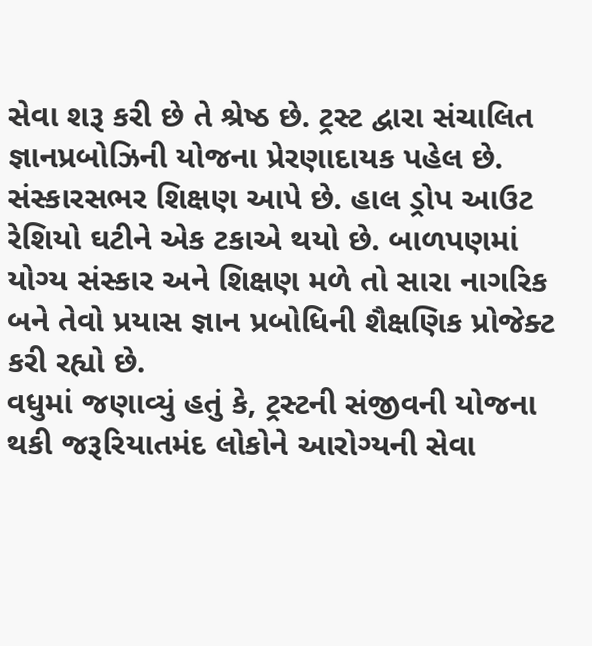સેવા શરૂ કરી છે તે શ્રેષ્ઠ છે. ટ્રસ્ટ દ્વારા સંચાલિત જ્ઞાનપ્રબોઝિની યોજના પ્રેરણાદાયક પહેલ છે. સંસ્કારસભર શિક્ષણ આપે છે. હાલ ડ્રોપ આઉટ રેશિયો ઘટીને એક ટકાએ થયો છે. બાળપણમાં યોગ્ય સંસ્કાર અને શિક્ષણ મળે તો સારા નાગરિક બને તેવો પ્રયાસ જ્ઞાન પ્રબોધિની શૈક્ષણિક પ્રોજેક્ટ કરી રહ્યો છે.
વધુમાં જણાવ્યું હતું કે, ટ્રસ્ટની સંજીવની યોજના થકી જરૂરિયાતમંદ લોકોને આરોગ્યની સેવા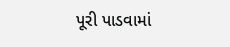પૂરી પાડવામાં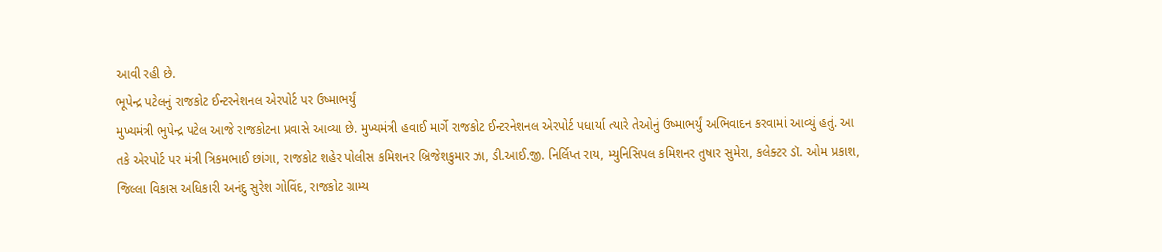આવી રહી છે.
ભૂપેન્દ્ર પટેલનું રાજકોટ ઈન્ટરનેશનલ એરપોર્ટ પર ઉષ્માભર્યું
મુખ્યમંત્રી ભુપેન્દ્ર પટેલ આજે રાજકોટના પ્રવાસે આવ્યા છે. મુખ્યમંત્રી હવાઈ માર્ગે રાજકોટ ઈન્ટરનેશનલ એરપોર્ટ પધાર્યા ત્યારે તેઓનું ઉષ્માભર્યું અભિવાદન કરવામાં આવ્યું હતું. આ તકે એરપોર્ટ પર મંત્રી ત્રિકમભાઈ છાંગા, રાજકોટ શહેર પોલીસ કમિશનર બ્રિજેશકુમાર ઝા, ડી.આઈ.જી. નિર્લિપ્ત રાય, મ્યુનિસિપલ કમિશનર તુષાર સુમેરા, કલેક્ટર ડૉ. ઓમ પ્રકાશ, જિલ્લા વિકાસ અધિકારી અનંદુ સુરેશ ગોવિંદ, રાજકોટ ગ્રામ્ય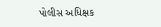પોલીસ અધિક્ષક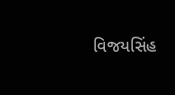વિજયસિંહ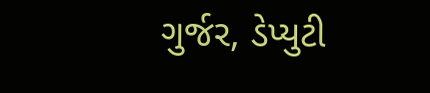ગુર્જર, ડેપ્યુટી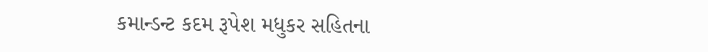કમાન્ડન્ટ કદમ રૂપેશ મધુકર સહિતના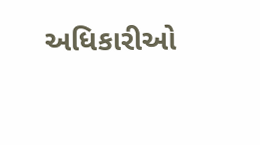અધિકારીઓ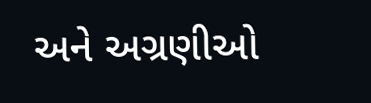અને અગ્રણીઓ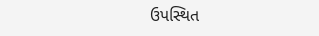ઉપસ્થિત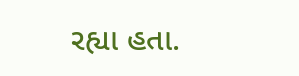રહ્યા હતા.